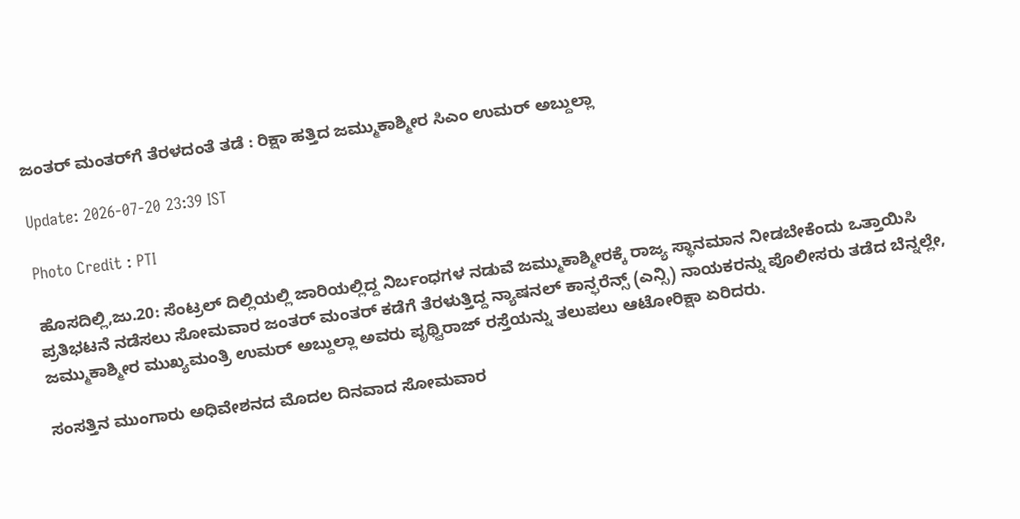ಜಂತರ್ ಮಂತರ್‌ಗೆ ತೆರಳದಂತೆ ತಡೆ : ರಿಕ್ಷಾ ಹತ್ತಿದ ಜಮ್ಮುಕಾಶ್ಮೀರ ಸಿಎಂ ಉಮರ್ ಅಬ್ದುಲ್ಲಾ

Update: 2026-07-20 23:39 IST

Photo Credit : PTI

ಹೊಸದಿಲ್ಲಿ,ಜು.20: ಸೆಂಟ್ರಲ್ ದಿಲ್ಲಿಯಲ್ಲಿ ಜಾರಿಯಲ್ಲಿದ್ದ ನಿರ್ಬಂಧಗಳ ನಡುವೆ ಜಮ್ಮುಕಾಶ್ಮೀರಕ್ಕೆ ರಾಜ್ಯ ಸ್ಥಾನಮಾನ ನೀಡಬೇಕೆಂದು ಒತ್ತಾಯಿಸಿ ಪ್ರತಿಭಟನೆ ನಡೆಸಲು ಸೋಮವಾರ ಜಂತರ್ ಮಂತರ್ ಕಡೆಗೆ ತೆರಳುತ್ತಿದ್ದ ನ್ಯಾಷನಲ್ ಕಾನ್ಫರೆನ್ಸ್ (ಎನ್ಸಿ) ನಾಯಕರನ್ನು ಪೊಲೀಸರು ತಡೆದ ಬೆನ್ನಲ್ಲೇ, ಜಮ್ಮುಕಾಶ್ಮೀರ ಮುಖ್ಯಮಂತ್ರಿ ಉಮರ್ ಅಬ್ದುಲ್ಲಾ ಅವರು ಪೃಥ್ವಿರಾಜ್ ರಸ್ತೆಯನ್ನು ತಲುಪಲು ಆಟೋರಿಕ್ಷಾ ಏರಿದರು.

ಸಂಸತ್ತಿನ ಮುಂಗಾರು ಅಧಿವೇಶನದ ಮೊದಲ ದಿನವಾದ ಸೋಮವಾರ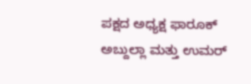ಪಕ್ಷದ ಅಧ್ಯಕ್ಷ ಫಾರೂಕ್ ಅಬ್ದುಲ್ಲಾ ಮತ್ತು ಉಮರ್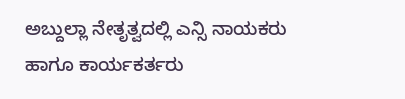ಅಬ್ದುಲ್ಲಾ ನೇತೃತ್ವದಲ್ಲಿ ಎನ್ಸಿ ನಾಯಕರು ಹಾಗೂ ಕಾರ್ಯಕರ್ತರು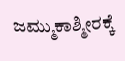ಜಮ್ಮುಕಾಶ್ಮೀರಕ್ಕೆ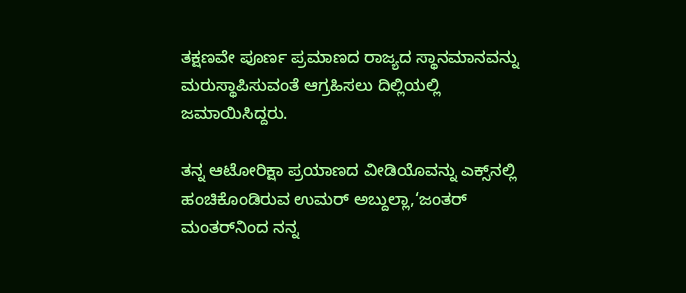ತಕ್ಷಣವೇ ಪೂರ್ಣ ಪ್ರಮಾಣದ ರಾಜ್ಯದ ಸ್ಥಾನಮಾನವನ್ನು ಮರುಸ್ಥಾಪಿಸುವಂತೆ ಆಗ್ರಹಿಸಲು ದಿಲ್ಲಿಯಲ್ಲಿ ಜಮಾಯಿಸಿದ್ದರು.

ತನ್ನ ಆಟೋರಿಕ್ಷಾ ಪ್ರಯಾಣದ ವೀಡಿಯೊವನ್ನು ಎಕ್ಸ್‌ನಲ್ಲಿ ಹಂಚಿಕೊಂಡಿರುವ ಉಮರ್ ಅಬ್ದುಲ್ಲಾ,‘ಜಂತರ್ ಮಂತರ್‌ನಿಂದ ನನ್ನ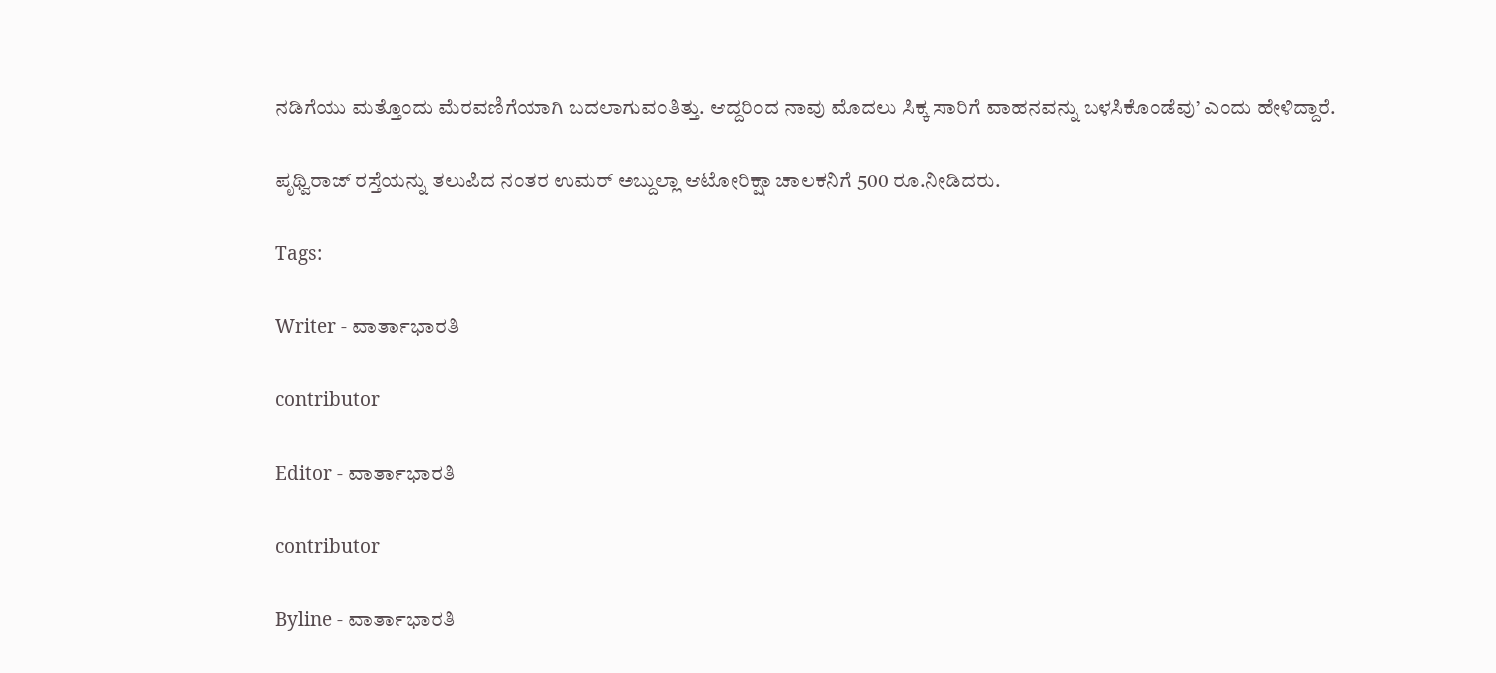ನಡಿಗೆಯು ಮತ್ತೊಂದು ಮೆರವಣಿಗೆಯಾಗಿ ಬದಲಾಗುವಂತಿತ್ತು. ಆದ್ದರಿಂದ ನಾವು ಮೊದಲು ಸಿಕ್ಕ ಸಾರಿಗೆ ವಾಹನವನ್ನು ಬಳಸಿಕೊಂಡೆವು’ ಎಂದು ಹೇಳಿದ್ದಾರೆ.

ಪೃಥ್ವಿರಾಜ್ ರಸ್ತೆಯನ್ನು ತಲುಪಿದ ನಂತರ ಉಮರ್ ಅಬ್ದುಲ್ಲಾ ಆಟೋರಿಕ್ಷಾ ಚಾಲಕನಿಗೆ 500 ರೂ.ನೀಡಿದರು.

Tags:

Writer - ವಾರ್ತಾಭಾರತಿ

contributor

Editor - ವಾರ್ತಾಭಾರತಿ

contributor

Byline - ವಾರ್ತಾಭಾರತಿ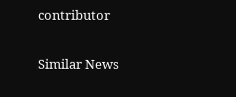contributor

Similar News